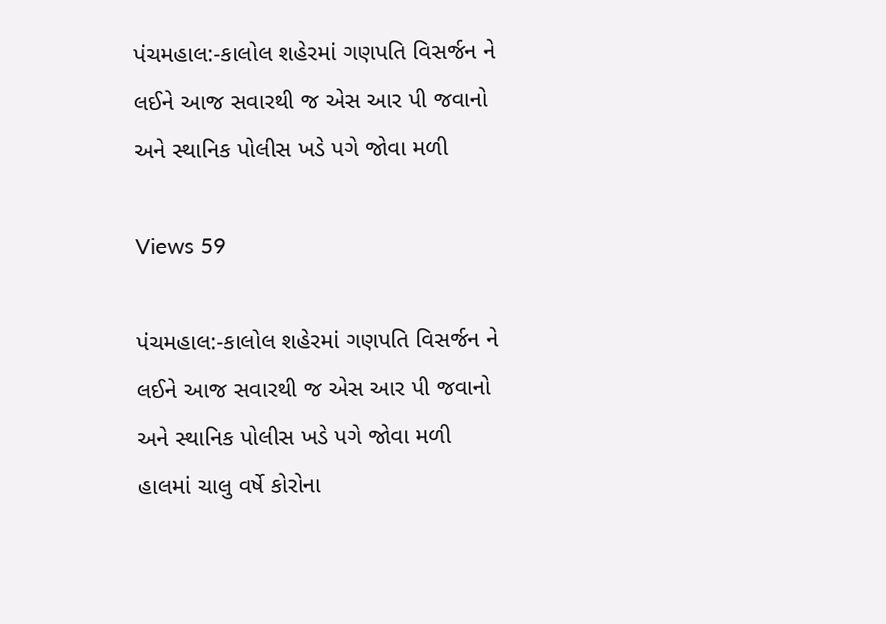પંચમહાલ:-કાલોલ શહેરમાં ગણપતિ વિસર્જન ને લઈને આજ સવારથી જ એસ આર પી જવાનો અને સ્થાનિક પોલીસ ખડે પગે જોવા મળી

Views 59

પંચમહાલ:-કાલોલ શહેરમાં ગણપતિ વિસર્જન ને લઈને આજ સવારથી જ એસ આર પી જવાનો અને સ્થાનિક પોલીસ ખડે પગે જોવા મળી
હાલમાં ચાલુ વર્ષે કોરોના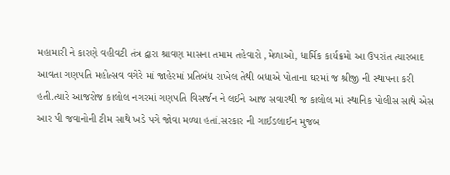મહામારી ને કારણે વહીવટી તંત્ર દ્વારા શ્રાવણ માસના તમામ તહેવારો ,મેળાઓ, ધાર્મિક કાર્યક્રમો આ ઉપરાંત ત્યારબાદ આવતા ગણપતિ મહોત્સવ વગેરે માં જાહેરમાં પ્રતિબંધ રાખેલ તેથી બધાએ પોતાના ઘરમાં જ શ્રીજી ની સ્થાપના કરી હતી.ત્યારે આજરોજ કાલોલ નગરમાં ગણપતિ વિસર્જન ને લઈને આજ સવારથી જ કાલોલ માં સ્થાનિક પોલીસ સાથે એસ આર પી જવાનોની ટીમ સાથે ખડે પગે જોવા મળ્યા હતાં.સરકાર ની ગાઈડલાઈન મુજબ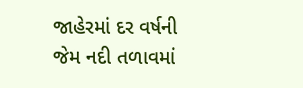જાહેરમાં દર વર્ષની જેમ નદી તળાવમાં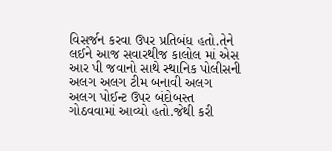વિસર્જન કરવા ઉપર પ્રતિબંધ હતો.તેને લઈને આજ સવારથીજ કાલોલ માં એસ આર પી જવાનો સાથે સ્થાનિક પોલીસની અલગ અલગ ટીમ બનાવી અલગ અલગ પોઈન્ટ ઉપર બંદોબસ્ત ગોઠવવામાં આવ્યો હતો.જેથી કરી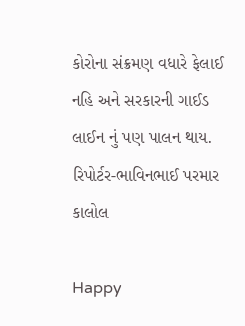કોરોના સંક્રમણ વધારે ફેલાઈ નહિ અને સરકારની ગાઈડ લાઈન નું પણ પાલન થાય.
રિપોર્ટર-ભાવિનભાઈ પરમાર કાલોલ

Happy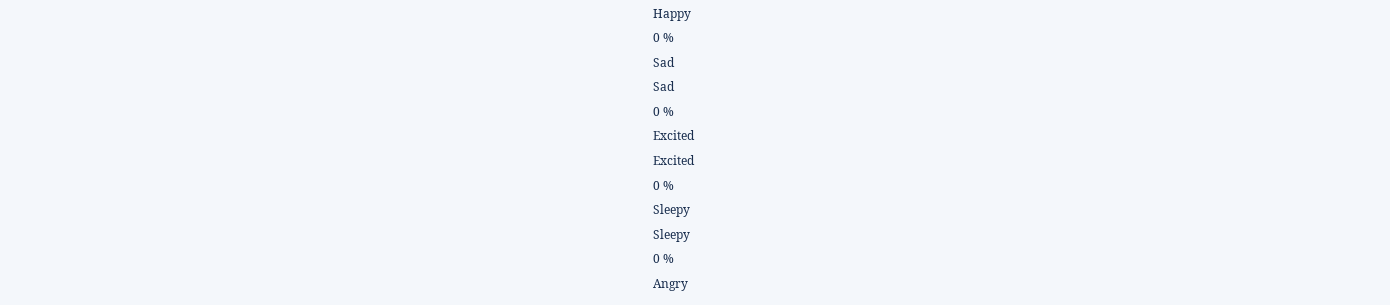Happy
0 %
Sad
Sad
0 %
Excited
Excited
0 %
Sleepy
Sleepy
0 %
Angry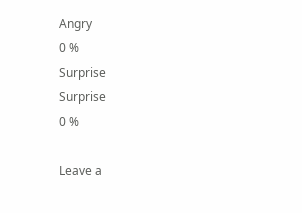Angry
0 %
Surprise
Surprise
0 %

Leave a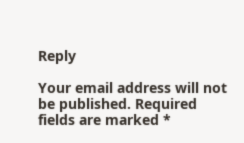Reply

Your email address will not be published. Required fields are marked *